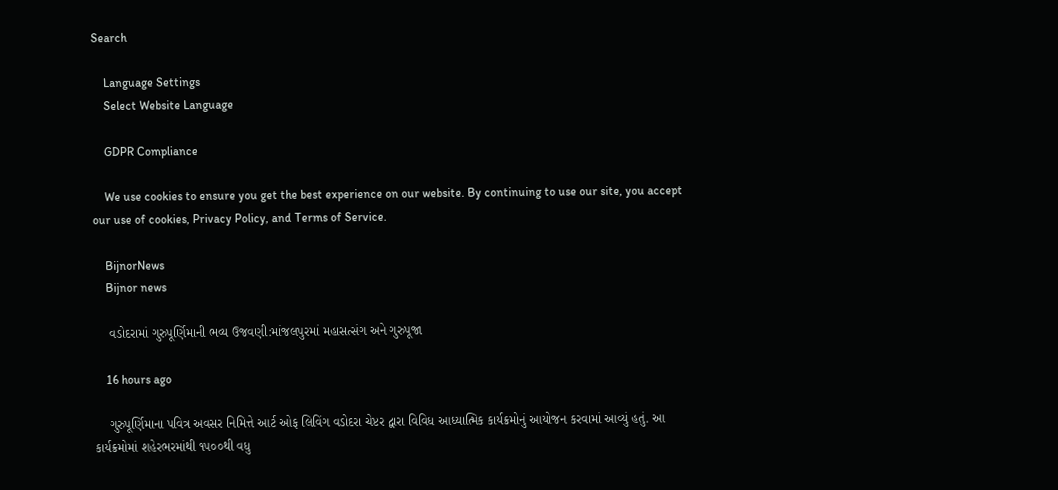Search

    Language Settings
    Select Website Language

    GDPR Compliance

    We use cookies to ensure you get the best experience on our website. By continuing to use our site, you accept our use of cookies, Privacy Policy, and Terms of Service.

    BijnorNews
    Bijnor news

    વડોદરામાં ગુરુપૂર્ણિમાની ભવ્ય ઉજવણી:માંજલપુરમાં મહાસત્સંગ અને ગુરુપૂજા

    16 hours ago

    ગુરુપૂર્ણિમાના પવિત્ર અવસર નિમિત્તે આર્ટ ઓફ લિવિંગ વડોદરા ચેપ્ટર દ્વારા વિવિધ આધ્યાત્મિક કાર્યક્રમોનું આયોજન કરવામાં આવ્યું હતું. આ કાર્યક્રમોમાં શહેરભરમાંથી ૧૫૦૦થી વધુ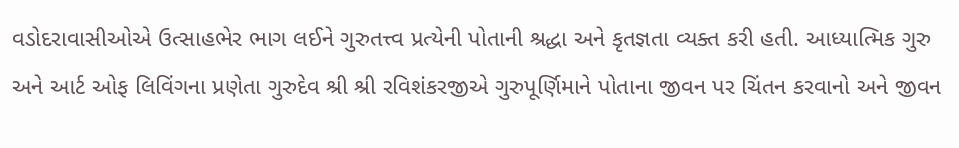વડોદરાવાસીઓએ ઉત્સાહભેર ભાગ લઈને ગુરુતત્ત્વ પ્રત્યેની પોતાની શ્રદ્ધા અને કૃતજ્ઞતા વ્યક્ત કરી હતી. આધ્યાત્મિક ગુરુ અને આર્ટ ઓફ લિવિંગના પ્રણેતા ગુરુદેવ શ્રી શ્રી રવિશંકરજીએ ગુરુપૂર્ણિમાને પોતાના જીવન પર ચિંતન કરવાનો અને જીવન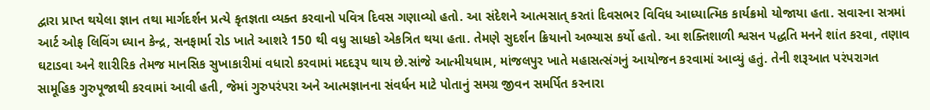દ્વારા પ્રાપ્ત થયેલા જ્ઞાન તથા માર્ગદર્શન પ્રત્યે કૃતજ્ઞતા વ્યક્ત કરવાનો પવિત્ર દિવસ ગણાવ્યો હતો. આ સંદેશને આત્મસાત્ કરતાં દિવસભર વિવિધ આધ્યાત્મિક કાર્યક્રમો યોજાયા હતા. સવારના સત્રમાં આર્ટ ઓફ લિવિંગ ધ્યાન કેન્દ્ર, સનફાર્મા રોડ ખાતે આશરે 150 થી વધુ સાધકો એકત્રિત થયા હતા. તેમણે સુદર્શન ક્રિયાનો અભ્યાસ કર્યો હતો. આ શક્તિશાળી શ્વસન પદ્ધતિ મનને શાંત કરવા, તણાવ ઘટાડવા અને શારીરિક તેમજ માનસિક સુખાકારીમાં વધારો કરવામાં મદદરૂપ થાય છે.સાંજે આત્મીયધામ, માંજલપુર ખાતે મહાસત્સંગનું આયોજન કરવામાં આવ્યું હતું. તેની શરૂઆત પરંપરાગત સામૂહિક ગુરુપૂજાથી કરવામાં આવી હતી, જેમાં ગુરુપરંપરા અને આત્મજ્ઞાનના સંવર્ધન માટે પોતાનું સમગ્ર જીવન સમર્પિત કરનારા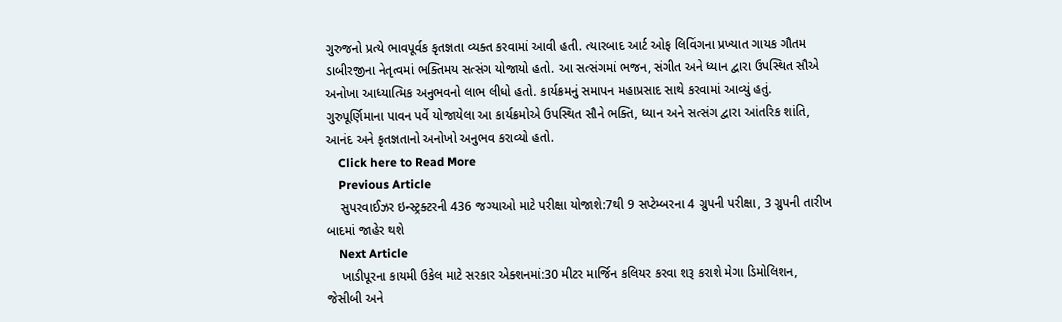ગુરુજનો પ્રત્યે ભાવપૂર્વક કૃતજ્ઞતા વ્યક્ત કરવામાં આવી હતી. ત્યારબાદ આર્ટ ઓફ લિવિંગના પ્રખ્યાત ગાયક ગૌતમ ડાબીરજીના નેતૃત્વમાં ભક્તિમય સત્સંગ યોજાયો હતો. આ સત્સંગમાં ભજન, સંગીત અને ધ્યાન દ્વારા ઉપસ્થિત સૌએ અનોખા આધ્યાત્મિક અનુભવનો લાભ લીધો હતો. કાર્યક્રમનું સમાપન મહાપ્રસાદ સાથે કરવામાં આવ્યું હતું. ગુરુપૂર્ણિમાના પાવન પર્વે યોજાયેલા આ કાર્યક્રમોએ ઉપસ્થિત સૌને ભક્તિ, ધ્યાન અને સત્સંગ દ્વારા આંતરિક શાંતિ, આનંદ અને કૃતજ્ઞતાનો અનોખો અનુભવ કરાવ્યો હતો.
    Click here to Read More
    Previous Article
    સુપરવાઈઝર ઇન્સ્ટ્રક્ટરની 436 જગ્યાઓ માટે પરીક્ષા યોજાશે:7થી 9 સપ્ટેમ્બરના 4 ગ્રુપની પરીક્ષા, 3 ગ્રુપની તારીખ બાદમાં જાહેર થશે
    Next Article
    ખાડીપૂરના કાયમી ઉકેલ માટે સરકાર એક્શનમાં:30 મીટર માર્જિન કલિયર કરવા શરૂ કરાશે મેગા ડિમોલિશન, જેસીબી અને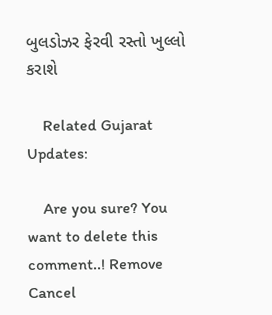બુલડોઝર ફેરવી રસ્તો ખુલ્લો કરાશે

    Related Gujarat Updates:

    Are you sure? You want to delete this comment..! Remove Cancel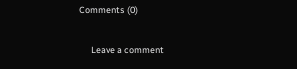Comments (0)

      Leave a comment